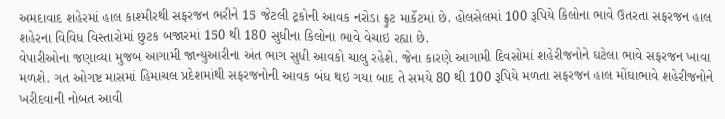અમદાવાદ શહેરમાં હાલ કાશ્મીરથી સફરજન ભરીને 15 જેટલી ટ્રકોની આવક નરોડા ફ્રુટ માર્કેટમાં છે. હોલસેલમાં 100 રૂપિયે કિલોના ભાવે ઉતરતા સફરજન હાલ શહેરના વિવિધ વિસ્તારોમાં છુટક બજારમાં 150 થી 180 સુધીના કિલોના ભાવે વેચાઇ રહ્યા છે.
વેપારીઓના જણાવ્યા મુજબ આગામી જાન્યુઆરીના અંત ભાગ સુધી આવકો ચાલુ રહેશે. જેના કારણે આગામી દિવસોમાં શહેરીજનોને ઘટેલા ભાવે સફરજન ખાવા મળશે. ગત ઓગષ્ટ માસમાં હિમાચલ પ્રદેશમાંથી સફરજનોની આવક બંધ થઇ ગયા બાદ તે સમયે 80 થી 100 રૂપિયે મળતા સફરજન હાલ મોંઘાભાવે શહેરીજનોને ખરીદવાની નોબત આવી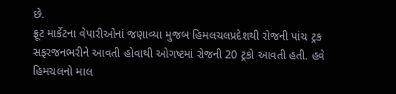છે.
ફ્રૂટ માર્કેટના વેપારીઓનાં જણાવ્યા મુજબ હિમલચલપ્રદેશથી રોજની પાંચ ટ્રક સફરજનભરીને આવતી હોવાથી ઓગષ્ટમાં રોજની 20 ટ્રકો આવતી હતી. હવે હિમચલનો માલ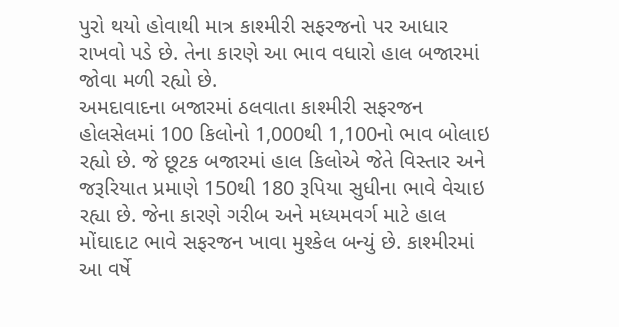પુરો થયો હોવાથી માત્ર કાશ્મીરી સફરજનો પર આધાર રાખવો પડે છે. તેના કારણે આ ભાવ વધારો હાલ બજારમાં જોવા મળી રહ્યો છે.
અમદાવાદના બજારમાં ઠલવાતા કાશ્મીરી સફરજન હોલસેલમાં 100 કિલોનો 1,000થી 1,100નો ભાવ બોલાઇ રહ્યો છે. જે છૂટક બજારમાં હાલ કિલોએ જેતે વિસ્તાર અને જરૂરિયાત પ્રમાણે 150થી 180 રૂપિયા સુધીના ભાવે વેચાઇ રહ્યા છે. જેના કારણે ગરીબ અને મધ્યમવર્ગ માટે હાલ મોંઘાદાટ ભાવે સફરજન ખાવા મુશ્કેલ બન્યું છે. કાશ્મીરમાં આ વર્ષે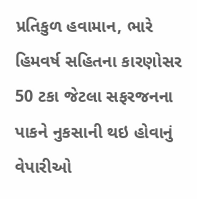પ્રતિકુળ હવામાન, ભારે હિમવર્ષ સહિતના કારણોસર 50 ટકા જેટલા સફરજનના પાકને નુકસાની થઇ હોવાનું વેપારીઓ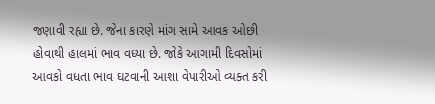જણાવી રહ્યા છે. જેના કારણે માંગ સામે આવક ઓછી હોવાથી હાલમાં ભાવ વધ્યા છે. જોકે આગામી દિવસોમાં આવકો વધતા ભાવ ઘટવાની આશા વેપારીઓ વ્યક્ત કરી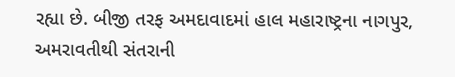રહ્યા છે. બીજી તરફ અમદાવાદમાં હાલ મહારાષ્ટ્રના નાગપુર, અમરાવતીથી સંતરાની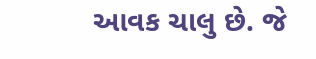આવક ચાલુ છે. જે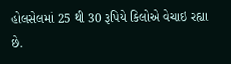હોલસેલમાં 25 થી 30 રૂપિયે કિલોએ વેચાઇ રહ્યા છે.